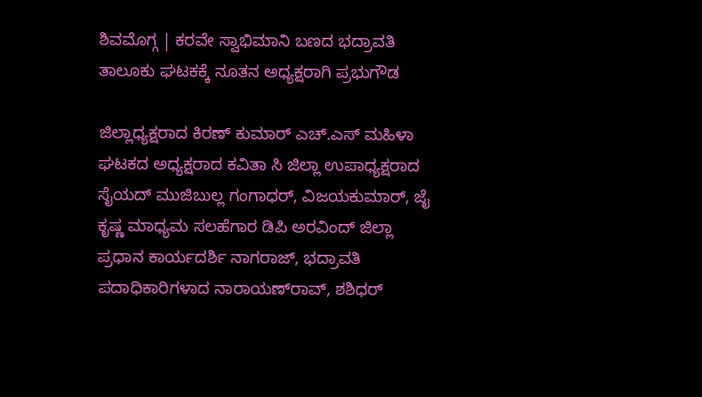ಶಿವಮೊಗ್ಗ | ಕರವೇ ಸ್ವಾಭಿಮಾನಿ ಬಣದ ಭದ್ರಾವತಿ ತಾಲೂಕು ಘಟಕಕ್ಕೆ ನೂತನ ಅಧ್ಯಕ್ಷರಾಗಿ ಪ್ರಭುಗೌಡ

ಜಿಲ್ಲಾಧ್ಯಕ್ಷರಾದ ಕಿರಣ್ ಕುಮಾರ್ ಎಚ್.ಎಸ್ ಮಹಿಳಾ ಘಟಕದ ಅಧ್ಯಕ್ಷರಾದ ಕವಿತಾ ಸಿ ಜಿಲ್ಲಾ ಉಪಾಧ್ಯಕ್ಷರಾದ ಸೈಯದ್ ಮುಜಿಬುಲ್ಲ ಗಂಗಾಧರ್, ವಿಜಯಕುಮಾರ್, ಜೈ ಕೃಷ್ಣ ಮಾಧ್ಯಮ ಸಲಹೆಗಾರ ಡಿಪಿ ಅರವಿಂದ್ ಜಿಲ್ಲಾ ಪ್ರಧಾನ ಕಾರ್ಯದರ್ಶಿ ನಾಗರಾಜ್, ಭದ್ರಾವತಿ ಪದಾಧಿಕಾರಿಗಳಾದ ನಾರಾಯಣ್‌ರಾವ್, ಶಶಿಧರ್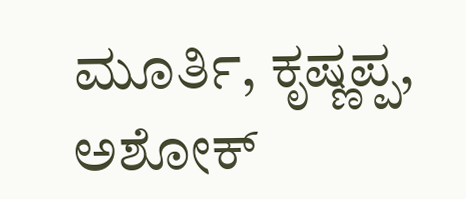ಮೂರ್ತಿ, ಕೃಷ್ಣಪ್ಪ, ಅಶೋಕ್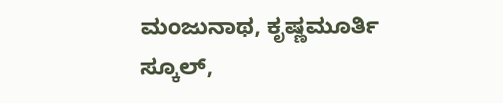ಮಂಜುನಾಥ, ಕೃಷ್ಣಮೂರ್ತಿ ಸ್ಕೂಲ್,